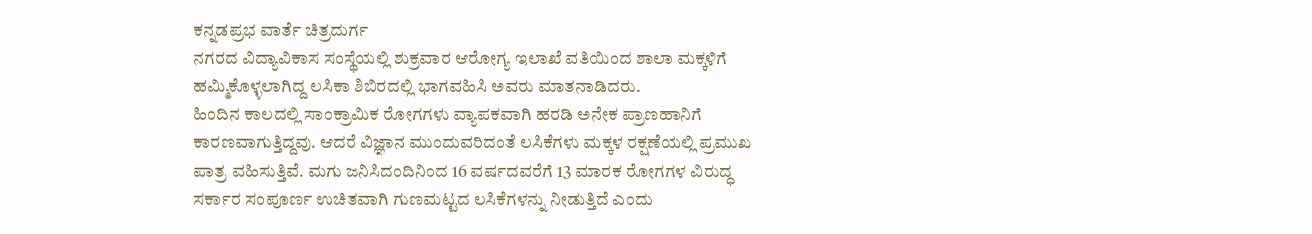ಕನ್ನಡಪ್ರಭ ವಾರ್ತೆ ಚಿತ್ರದುರ್ಗ
ನಗರದ ವಿದ್ಯಾವಿಕಾಸ ಸಂಸ್ಥೆಯಲ್ಲಿ ಶುಕ್ರವಾರ ಆರೋಗ್ಯ ಇಲಾಖೆ ವತಿಯಿಂದ ಶಾಲಾ ಮಕ್ಕಳಿಗೆ ಹಮ್ಮಿಕೊಳ್ಳಲಾಗಿದ್ದ ಲಸಿಕಾ ಶಿಬಿರದಲ್ಲಿ ಭಾಗವಹಿಸಿ ಅವರು ಮಾತನಾಡಿದರು.
ಹಿಂದಿನ ಕಾಲದಲ್ಲಿ ಸಾಂಕ್ರಾಮಿಕ ರೋಗಗಳು ವ್ಯಾಪಕವಾಗಿ ಹರಡಿ ಅನೇಕ ಪ್ರಾಣಹಾನಿಗೆ ಕಾರಣವಾಗುತ್ತಿದ್ದವು. ಆದರೆ ವಿಜ್ಞಾನ ಮುಂದುವರಿದಂತೆ ಲಸಿಕೆಗಳು ಮಕ್ಕಳ ರಕ್ಷಣೆಯಲ್ಲಿ ಪ್ರಮುಖ ಪಾತ್ರ ವಹಿಸುತ್ತಿವೆ. ಮಗು ಜನಿಸಿದಂದಿನಿಂದ 16 ವರ್ಷದವರೆಗೆ 13 ಮಾರಕ ರೋಗಗಳ ವಿರುದ್ಧ ಸರ್ಕಾರ ಸಂಪೂರ್ಣ ಉಚಿತವಾಗಿ ಗುಣಮಟ್ಟದ ಲಸಿಕೆಗಳನ್ನು ನೀಡುತ್ತಿದೆ ಎಂದು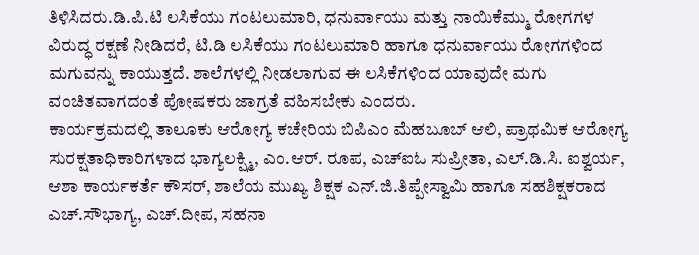ತಿಳಿಸಿದರು.ಡಿ.ಪಿ.ಟಿ ಲಸಿಕೆಯು ಗಂಟಲುಮಾರಿ, ಧನುರ್ವಾಯು ಮತ್ತು ನಾಯಿಕೆಮ್ಮು ರೋಗಗಳ ವಿರುದ್ಧ ರಕ್ಷಣೆ ನೀಡಿದರೆ, ಟಿ.ಡಿ ಲಸಿಕೆಯು ಗಂಟಲುಮಾರಿ ಹಾಗೂ ಧನುರ್ವಾಯು ರೋಗಗಳಿಂದ ಮಗುವನ್ನು ಕಾಯುತ್ತದೆ. ಶಾಲೆಗಳಲ್ಲಿ ನೀಡಲಾಗುವ ಈ ಲಸಿಕೆಗಳಿಂದ ಯಾವುದೇ ಮಗು ವಂಚಿತವಾಗದಂತೆ ಪೋಷಕರು ಜಾಗ್ರತೆ ವಹಿಸಬೇಕು ಎಂದರು.
ಕಾರ್ಯಕ್ರಮದಲ್ಲಿ ತಾಲೂಕು ಆರೋಗ್ಯ ಕಚೇರಿಯ ಬಿಪಿಎಂ ಮೆಹಬೂಬ್ ಆಲಿ, ಪ್ರಾಥಮಿಕ ಆರೋಗ್ಯ ಸುರಕ್ಷತಾಧಿಕಾರಿಗಳಾದ ಭಾಗ್ಯಲಕ್ಷ್ಮಿ, ಎಂ.ಆರ್. ರೂಪ, ಎಚ್ಐಓ ಸುಪ್ರೀತಾ, ಎಲ್.ಡಿ.ಸಿ. ಐಶ್ವರ್ಯ, ಆಶಾ ಕಾರ್ಯಕರ್ತೆ ಕೌಸರ್, ಶಾಲೆಯ ಮುಖ್ಯ ಶಿಕ್ಷಕ ಎನ್.ಜಿ.ತಿಪ್ಪೇಸ್ವಾಮಿ ಹಾಗೂ ಸಹಶಿಕ್ಷಕರಾದ ಎಚ್.ಸೌಭಾಗ್ಯ, ಎಚ್.ದೀಪ, ಸಹನಾ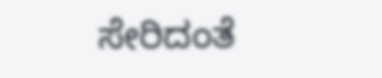ಸೇರಿದಂತೆ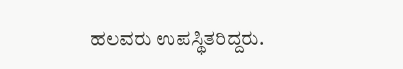ಹಲವರು ಉಪಸ್ಥಿತರಿದ್ದರು.